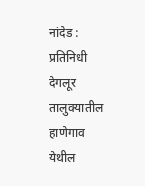नांदेड : प्रतिनिधी
देगलूर तालुक्यातील हाणेगाव येथील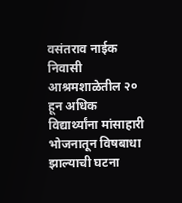वसंतराव नाईक निवासी आश्रमशाळेतील २० हून अधिक विद्यार्थ्यांना मांसाहारी भोजनातून विषबाधा झाल्याची घटना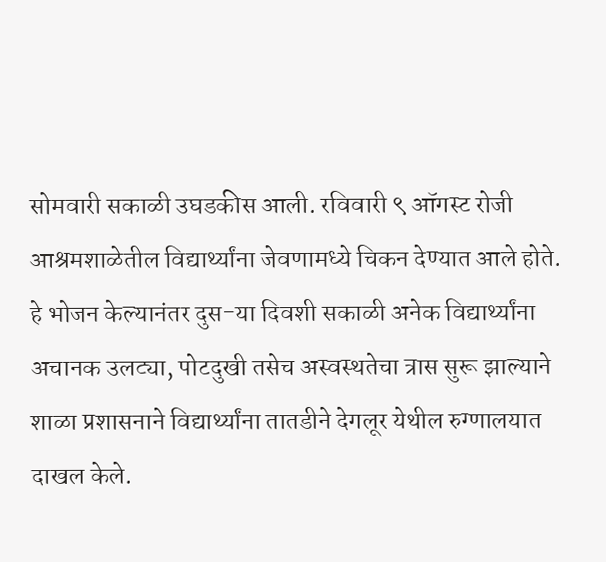सोमवारी सकाळी उघडकीस आली. रविवारी ९ ऑगस्ट रोजी आश्रमशाळेतील विद्यार्थ्यांना जेवणामध्ये चिकन देण्यात आले होते. हे भोजन केल्यानंतर दुस-या दिवशी सकाळी अनेक विद्यार्थ्यांना अचानक उलट्या, पोटदुखी तसेच अस्वस्थतेचा त्रास सुरू झाल्याने शाळा प्रशासनाने विद्यार्थ्यांना तातडीने देगलूर येथील रुग्णालयात दाखल केले.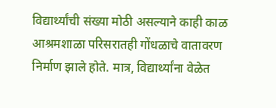विद्यार्थ्यांची संख्या मोठी असल्याने काही काळ आश्रमशाळा परिसरातही गोंधळाचे वातावरण निर्माण झाले होते. मात्र, विद्यार्थ्यांना वेळेत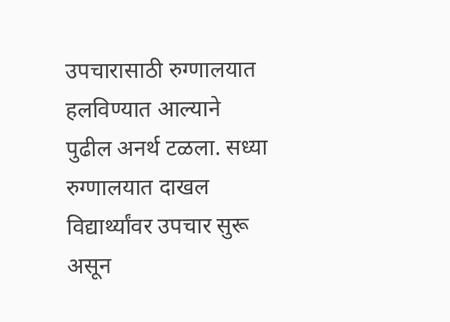उपचारासाठी रुग्णालयात हलविण्यात आल्याने पुढील अनर्थ टळला. सध्या रुग्णालयात दाखल विद्यार्थ्यांवर उपचार सुरू असून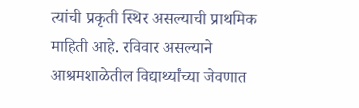त्यांची प्रकृती स्थिर असल्याची प्राथमिक माहिती आहे. रविवार असल्याने आश्रमशाळेतील विद्यार्थ्यांच्या जेवणात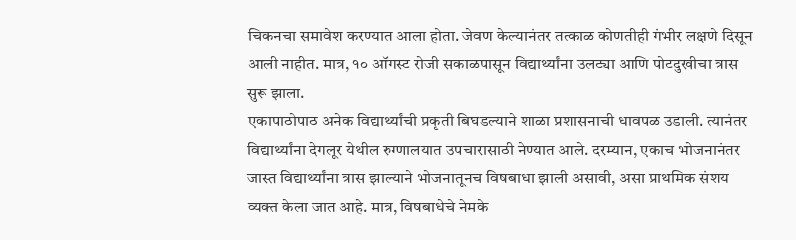चिकनचा समावेश करण्यात आला होता. जेवण केल्यानंतर तत्काळ कोणतीही गंभीर लक्षणे दिसून आली नाहीत. मात्र, १० ऑगस्ट रोजी सकाळपासून विद्यार्थ्यांना उलट्या आणि पोटदुखीचा त्रास सुरू झाला.
एकापाठोपाठ अनेक विद्यार्थ्यांची प्रकृती बिघडल्याने शाळा प्रशासनाची धावपळ उडाली. त्यानंतर विद्यार्थ्यांना देगलूर येथील रुग्णालयात उपचारासाठी नेण्यात आले. दरम्यान, एकाच भोजनानंतर जास्त विद्यार्थ्यांना त्रास झाल्याने भोजनातूनच विषबाधा झाली असावी, असा प्राथमिक संशय व्यक्त केला जात आहे. मात्र, विषबाधेचे नेमके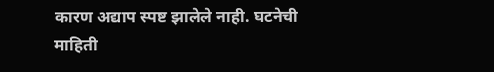कारण अद्याप स्पष्ट झालेले नाही. घटनेची माहिती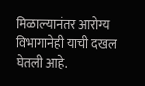मिळाल्यानंतर आरोग्य विभागानेही याची दखल घेतली आहे.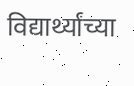विद्यार्थ्यांच्या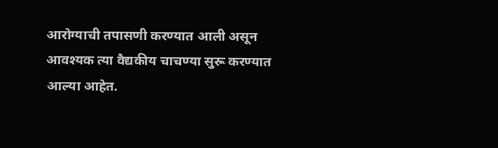आरोग्याची तपासणी करण्यात आली असून आवश्यक त्या वैद्यकीय चाचण्या सुरू करण्यात आल्या आहेत.